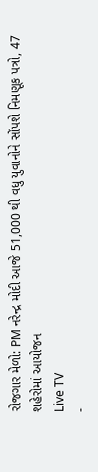રોજગાર મેળો: PM નરેન્દ્ર મોદી આજે 51,000 થી વધુ યુવાનોને સોંપશે નિમણૂક પત્રો, 47 શહેરોમાં આયોજન
Live TV
-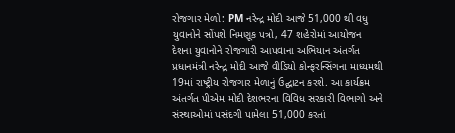રોજગાર મેળો: PM નરેન્દ્ર મોદી આજે 51,000 થી વધુ યુવાનોને સોંપશે નિમણૂક પત્રો, 47 શહેરોમાં આયોજન
દેશના યુવાનોને રોજગારી આપવાના અભિયાન અંતર્ગત પ્રધાનમંત્રી નરેન્દ્ર મોદી આજે વીડિયો કોન્ફરન્સિંગના માધ્યમથી 19માં રાષ્ટ્રીય રોજગાર મેળાનું ઉદ્ઘાટન કરશે. આ કાર્યક્રમ અંતર્ગત પીએમ મોદી દેશભરના વિવિધ સરકારી વિભાગો અને સંસ્થાઓમાં પસંદગી પામેલા 51,000 કરતાં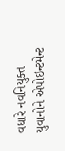વધારે નવનિયુક્ત યુવાનોને એપોઇન્ટમેન્ટ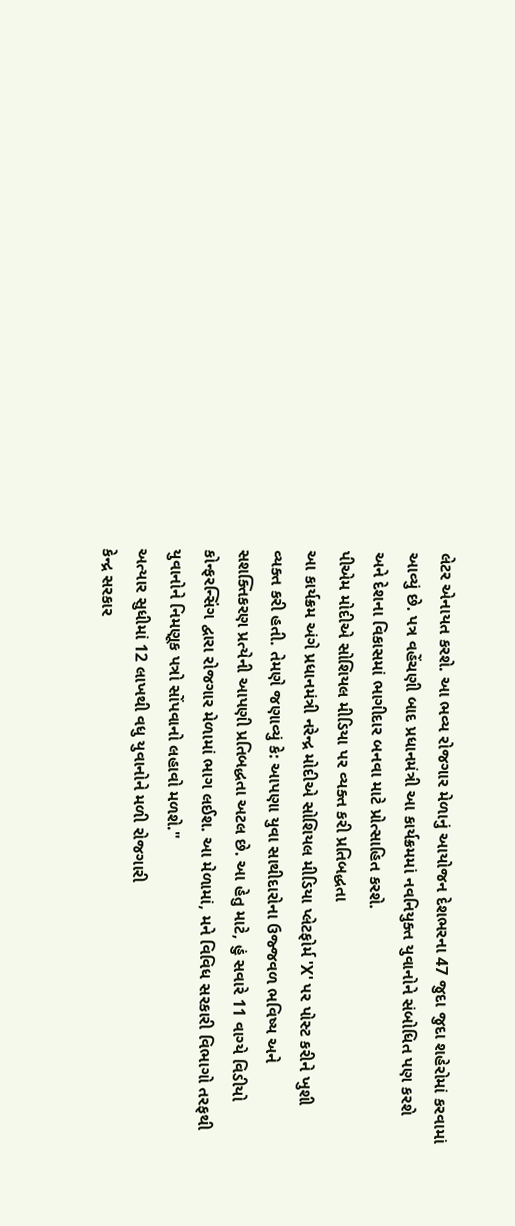લેટર એનાયત કરશે. આ ભવ્ય રોજગાર મેળાનું આયોજન દેશભરના 47 જુદા જુદા શહેરોમાં કરવામાં આવ્યું છે. પત્ર વહેંચણી બાદ પ્રધાનમંત્રી આ કાર્યક્રમમાં નવનિયુક્ત યુવાનોને સંબોધિત પણ કરશે અને દેશના વિકાસમાં ભાગીદાર બનવા માટે પ્રોત્સાહિત કરશે.
પીએમ મોદીએ સોશિયલ મીડિયા પર વ્યક્ત કરી પ્રતિબદ્ધતા
આ કાર્યક્રમ અંગે પ્રધાનમંત્રી નરેન્દ્ર મોદીએ સોશિયલ મીડિયા પ્લેટફોર્મ 'X' પર પોસ્ટ કરીને ખુશી વ્યક્ત કરી હતી. તેમણે જણાવ્યું કે: આપણા યુવા સાથીદારોના ઉજ્જવળ ભવિષ્ય અને સશક્તિકરણ પ્રત્યેની આપણી પ્રતિબદ્ધતા અટલ છે. આ હેતુ માટે, હું સવારે 11 વાગ્યે વિડીયો કોન્ફરન્સિંગ દ્વારા રોજગાર મેળામાં ભાગ લઈશ. આ મેળામાં, મને વિવિધ સરકારી વિભાગો તરફથી યુવાનોને નિમણૂક પત્રો સોંપવાનો લહાવો મળશે."
અત્યાર સુધીમાં 12 લાખથી વધુ યુવાનોને મળી રોજગારી
કેન્દ્ર સરકાર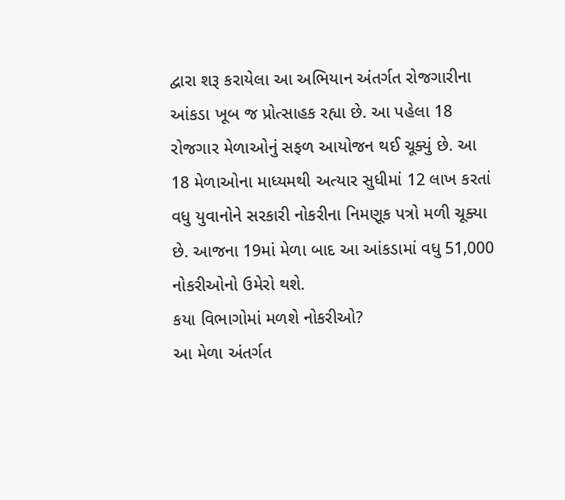દ્વારા શરૂ કરાયેલા આ અભિયાન અંતર્ગત રોજગારીના આંકડા ખૂબ જ પ્રોત્સાહક રહ્યા છે. આ પહેલા 18 રોજગાર મેળાઓનું સફળ આયોજન થઈ ચૂક્યું છે. આ 18 મેળાઓના માધ્યમથી અત્યાર સુધીમાં 12 લાખ કરતાં વધુ યુવાનોને સરકારી નોકરીના નિમણૂક પત્રો મળી ચૂક્યા છે. આજના 19માં મેળા બાદ આ આંકડામાં વધુ 51,000 નોકરીઓનો ઉમેરો થશે.
કયા વિભાગોમાં મળશે નોકરીઓ?
આ મેળા અંતર્ગત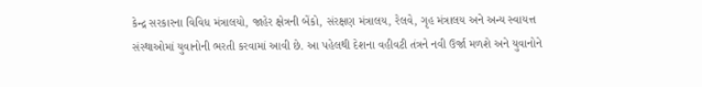કેન્દ્ર સરકારના વિવિધ મંત્રાલયો, જાહેર ક્ષેત્રની બેંકો, સંરક્ષણ મંત્રાલય, રેલવે, ગૃહ મંત્રાલય અને અન્ય સ્વાયત્ત સંસ્થાઓમાં યુવાનોની ભરતી કરવામાં આવી છે. આ પહેલથી દેશના વહીવટી તંત્રને નવી ઉર્જા મળશે અને યુવાનોને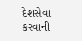દેશસેવા કરવાની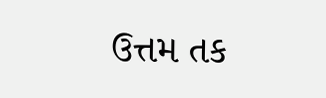ઉત્તમ તક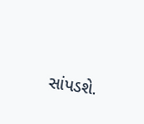સાંપડશે.